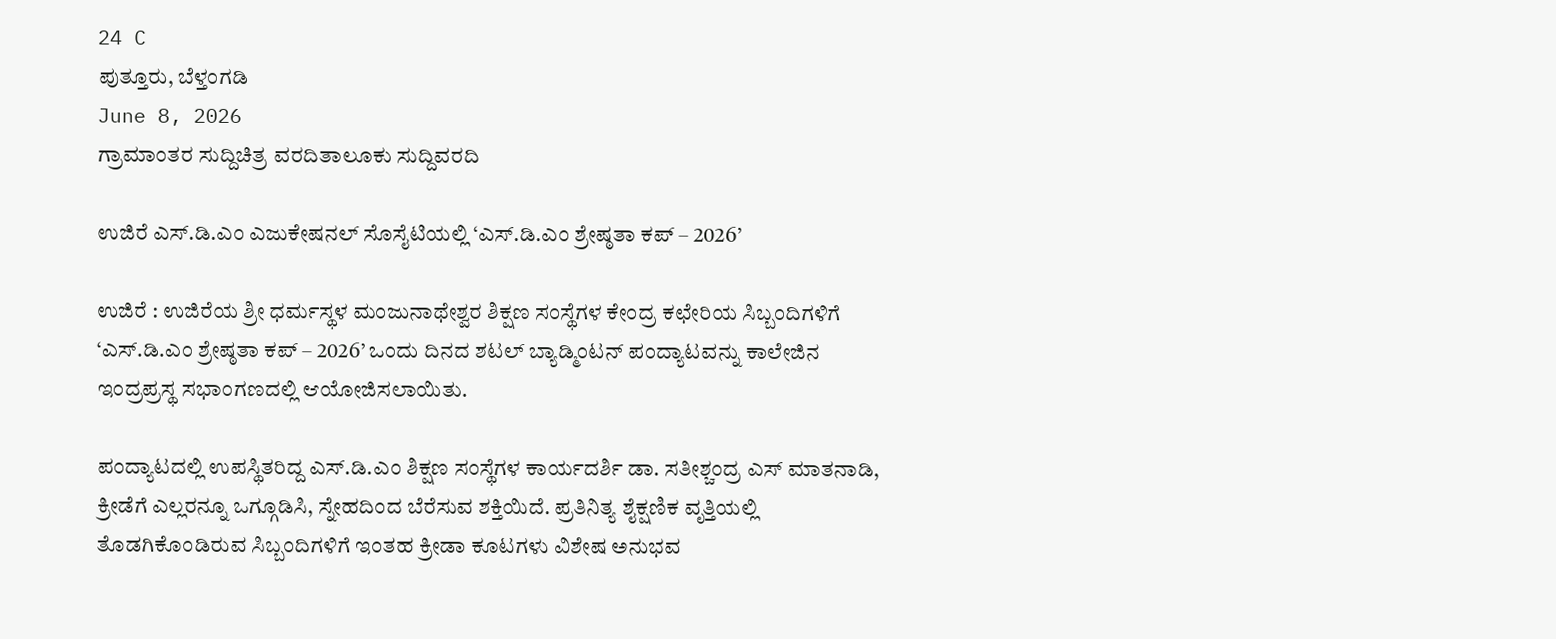24 C
ಪುತ್ತೂರು, ಬೆಳ್ತಂಗಡಿ
June 8, 2026
ಗ್ರಾಮಾಂತರ ಸುದ್ದಿಚಿತ್ರ ವರದಿತಾಲೂಕು ಸುದ್ದಿವರದಿ

ಉಜಿರೆ ಎಸ್.ಡಿ.ಎಂ ಎಜುಕೇಷನಲ್ ಸೊಸೈಟಿಯಲ್ಲಿ ‘ಎಸ್.ಡಿ.ಎಂ ಶ್ರೇಷ್ಠತಾ ಕಪ್ – 2026’

ಉಜಿರೆ : ಉಜಿರೆಯ ಶ್ರೀ ಧರ್ಮಸ್ಥಳ ಮಂಜುನಾಥೇಶ್ವರ ಶಿಕ್ಷಣ ಸಂಸ್ಥೆಗಳ ಕೇಂದ್ರ ಕಛೇರಿಯ ಸಿಬ್ಬಂದಿಗಳಿಗೆ ‘ಎಸ್.ಡಿ.ಎಂ ಶ್ರೇಷ್ಠತಾ ಕಪ್ – 2026’ ಒಂದು ದಿನದ ಶಟಲ್ ಬ್ಯಾಡ್ಮಿಂಟನ್ ಪಂದ್ಯಾಟವನ್ನು ಕಾಲೇಜಿನ ಇಂದ್ರಪ್ರಸ್ಥ ಸಭಾಂಗಣದಲ್ಲಿ ಆಯೋಜಿಸಲಾಯಿತು.

ಪಂದ್ಯಾಟದಲ್ಲಿ ಉಪಸ್ಥಿತರಿದ್ದ ಎಸ್.ಡಿ.ಎಂ ಶಿಕ್ಷಣ ಸಂಸ್ಥೆಗಳ ಕಾರ್ಯದರ್ಶಿ ಡಾ. ಸತೀಶ್ಚಂದ್ರ ಎಸ್ ಮಾತನಾಡಿ, ಕ್ರೀಡೆಗೆ ಎಲ್ಲರನ್ನೂ ಒಗ್ಗೂಡಿಸಿ, ಸ್ನೇಹದಿಂದ ಬೆರೆಸುವ ಶಕ್ತಿಯಿದೆ. ಪ್ರತಿನಿತ್ಯ ಶೈಕ್ಷಣಿಕ ವೃತ್ತಿಯಲ್ಲಿ ತೊಡಗಿಕೊಂಡಿರುವ ಸಿಬ್ಬಂದಿಗಳಿಗೆ ಇಂತಹ ಕ್ರೀಡಾ ಕೂಟಗಳು ವಿಶೇಷ ಅನುಭವ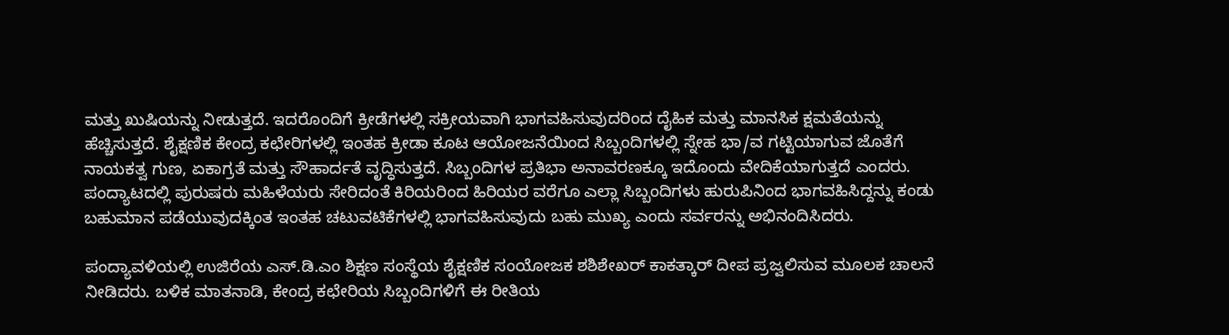ಮತ್ತು ಖುಷಿಯನ್ನು ನೀಡುತ್ತದೆ. ಇದರೊಂದಿಗೆ ಕ್ರೀಡೆಗಳಲ್ಲಿ ಸಕ್ರೀಯವಾಗಿ ಭಾಗವಹಿಸುವುದರಿಂದ ದೈಹಿಕ ಮತ್ತು ಮಾನಸಿಕ ಕ್ಷಮತೆಯನ್ನು ಹೆಚ್ಚಿಸುತ್ತದೆ. ಶೈಕ್ಷಣಿಕ ಕೇಂದ್ರ ಕಛೇರಿಗಳಲ್ಲಿ ಇಂತಹ ಕ್ರೀಡಾ ಕೂಟ ಆಯೋಜನೆಯಿಂದ ಸಿಬ್ಬಂದಿಗಳಲ್ಲಿ ಸ್ನೇಹ ಭಾ/ವ ಗಟ್ಟಿಯಾಗುವ ಜೊತೆಗೆ ನಾಯಕತ್ವ ಗುಣ, ಏಕಾಗ್ರತೆ ಮತ್ತು ಸೌಹಾರ್ದತೆ ವೃದ್ಧಿಸುತ್ತದೆ. ಸಿಬ್ಬಂದಿಗಳ ಪ್ರತಿಭಾ ಅನಾವರಣಕ್ಕೂ ಇದೊಂದು ವೇದಿಕೆಯಾಗುತ್ತದೆ ಎಂದರು. ಪಂದ್ಯಾಟದಲ್ಲಿ ಪುರುಷರು ಮಹಿಳೆಯರು ಸೇರಿದಂತೆ ಕಿರಿಯರಿಂದ ಹಿರಿಯರ ವರೆಗೂ ಎಲ್ಲಾ ಸಿಬ್ಬಂದಿಗಳು ಹುರುಪಿನಿಂದ ಭಾಗವಹಿಸಿದ್ದನ್ನು ಕಂಡು ಬಹುಮಾನ ಪಡೆಯುವುದಕ್ಕಿಂತ ಇಂತಹ ಚಟುವಟಿಕೆಗಳಲ್ಲಿ ಭಾಗವಹಿಸುವುದು ಬಹು ಮುಖ್ಯ ಎಂದು ಸರ್ವರನ್ನು ಅಭಿನಂದಿಸಿದರು.

ಪಂದ್ಯಾವಳಿಯಲ್ಲಿ ಉಜಿರೆಯ ಎಸ್.ಡಿ.ಎಂ ಶಿಕ್ಷಣ ಸಂಸ್ಥೆಯ ಶೈಕ್ಷಣಿಕ ಸಂಯೋಜಕ ಶಶಿಶೇಖರ್ ಕಾಕತ್ಕಾರ್ ದೀಪ ಪ್ರಜ್ವಲಿಸುವ ಮೂಲಕ ಚಾಲನೆ ನೀಡಿದರು. ಬಳಿಕ ಮಾತನಾಡಿ, ಕೇಂದ್ರ ಕಛೇರಿಯ ಸಿಬ್ಬಂದಿಗಳಿಗೆ ಈ ರೀತಿಯ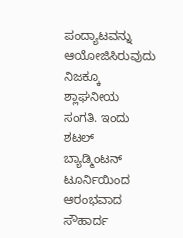ಪಂದ್ಯಾಟವನ್ನು ಆಯೋಜಿಸಿರುವುದು ನಿಜಕ್ಕೂ ಶ್ಲಾಘನೀಯ ಸಂಗತಿ. ಇಂದು ಶಟಲ್ ಬ್ಯಾಡ್ಮಿಂಟನ್ ಟೂರ್ನಿಯಿಂದ ಆರಂಭವಾದ ಸೌಹಾರ್ದ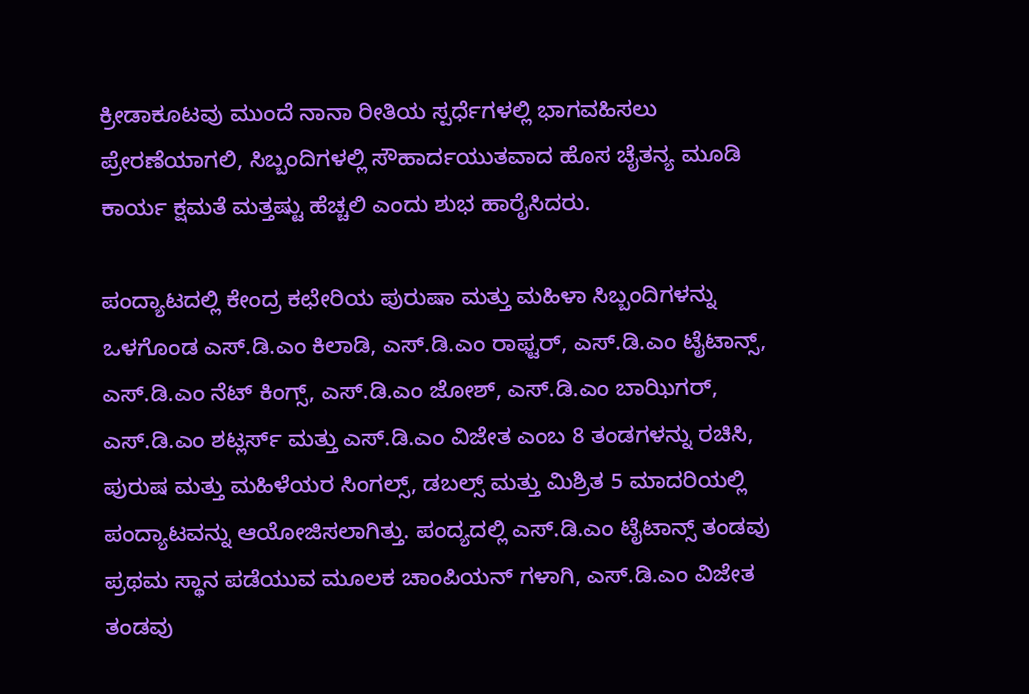ಕ್ರೀಡಾಕೂಟವು ಮುಂದೆ ನಾನಾ ರೀತಿಯ ಸ್ಪರ್ಧೆಗಳಲ್ಲಿ ಭಾಗವಹಿಸಲು ಪ್ರೇರಣೆಯಾಗಲಿ, ಸಿಬ್ಬಂದಿಗಳಲ್ಲಿ ಸೌಹಾರ್ದಯುತವಾದ ಹೊಸ ಚೈತನ್ಯ ಮೂಡಿ ಕಾರ್ಯ ಕ್ಷಮತೆ ಮತ್ತಷ್ಟು ಹೆಚ್ಚಲಿ ಎಂದು ಶುಭ ಹಾರೈಸಿದರು.

ಪಂದ್ಯಾಟದಲ್ಲಿ ಕೇಂದ್ರ ಕಛೇರಿಯ ಪುರುಷಾ ಮತ್ತು ಮಹಿಳಾ ಸಿಬ್ಬಂದಿಗಳನ್ನು ಒಳಗೊಂಡ ಎಸ್.ಡಿ.ಎಂ ಕಿಲಾಡಿ, ಎಸ್.ಡಿ.ಎಂ ರಾಫ್ಟರ್, ಎಸ್.ಡಿ.ಎಂ ಟೈಟಾನ್ಸ್, ಎಸ್.ಡಿ.ಎಂ ನೆಟ್ ಕಿಂಗ್ಸ್, ಎಸ್.ಡಿ.ಎಂ ಜೋಶ್, ಎಸ್.ಡಿ.ಎಂ ಬಾಝಿಗರ್, ಎಸ್.ಡಿ.ಎಂ ಶಟ್ಲರ್ಸ್ ಮತ್ತು ಎಸ್.ಡಿ.ಎಂ ವಿಜೇತ ಎಂಬ 8 ತಂಡಗಳನ್ನು ರಚಿಸಿ, ಪುರುಷ ಮತ್ತು ಮಹಿಳೆಯರ ಸಿಂಗಲ್ಸ್, ಡಬಲ್ಸ್ ಮತ್ತು ಮಿಶ್ರಿತ 5 ಮಾದರಿಯಲ್ಲಿ ಪಂದ್ಯಾಟವನ್ನು ಆಯೋಜಿಸಲಾಗಿತ್ತು. ಪಂದ್ಯದಲ್ಲಿ ಎಸ್.ಡಿ.ಎಂ ಟೈಟಾನ್ಸ್ ತಂಡವು ಪ್ರಥಮ ಸ್ಥಾನ ಪಡೆಯುವ ಮೂಲಕ ಚಾಂಪಿಯನ್ ಗಳಾಗಿ, ಎಸ್.ಡಿ.ಎಂ ವಿಜೇತ ತಂಡವು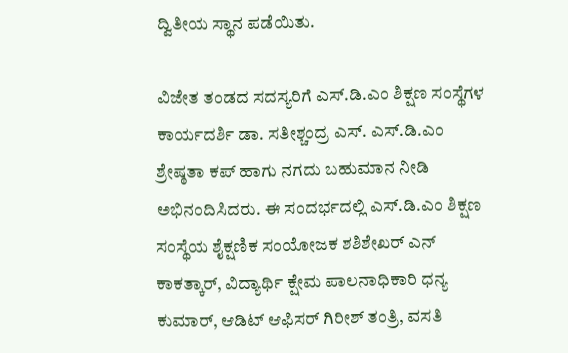ದ್ವಿತೀಯ ಸ್ಥಾನ ಪಡೆಯಿತು.

ವಿಜೇತ ತಂಡದ ಸದಸ್ಯರಿಗೆ ಎಸ್.ಡಿ.ಎಂ ಶಿಕ್ಷಣ ಸಂಸ್ಥೆಗಳ ಕಾರ್ಯದರ್ಶಿ ಡಾ. ಸತೀಶ್ಚಂದ್ರ ಎಸ್. ಎಸ್.ಡಿ.ಎಂ ಶ್ರೇಷ್ಠತಾ ಕಪ್ ಹಾಗು ನಗದು ಬಹುಮಾನ ನೀಡಿ ಅಭಿನಂದಿಸಿದರು. ಈ ಸಂದರ್ಭದಲ್ಲಿ ಎಸ್.ಡಿ.ಎಂ ಶಿಕ್ಷಣ ಸಂಸ್ಥೆಯ ಶೈಕ್ಷಣಿಕ ಸಂಯೋಜಕ ಶಶಿಶೇಖರ್ ಎನ್ ಕಾಕತ್ಕಾರ್, ವಿದ್ಯಾರ್ಥಿ ಕ್ಷೇಮ ಪಾಲನಾಧಿಕಾರಿ ಧನ್ಯ ಕುಮಾರ್, ಆಡಿಟ್ ಆಫಿಸರ್ ಗಿರೀಶ್ ತಂತ್ರಿ, ವಸತಿ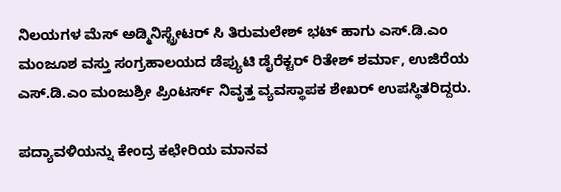ನಿಲಯಗಳ ಮೆಸ್ ಅಡ್ಮಿನಿಸ್ಟ್ರೇಟರ್ ಸಿ ತಿರುಮಲೇಶ್ ಭಟ್ ಹಾಗು ಎಸ್.ಡಿ.ಎಂ ಮಂಜೂಶ ವಸ್ತು ಸಂಗ್ರಹಾಲಯದ ಡೆಪ್ಯುಟಿ ಡೈರೆಕ್ಟರ್ ರಿತೇಶ್ ಶರ್ಮಾ‌, ಉಜಿರೆಯ ಎಸ್.ಡಿ.ಎಂ ಮಂಜುಶ್ರೀ ಪ್ರಿಂಟರ್ಸ್ ನಿವೃತ್ತ ವ್ಯವಸ್ಥಾಪಕ ಶೇಖರ್ ಉಪಸ್ಥಿತರಿದ್ದರು.

ಪದ್ಯಾವಳಿಯನ್ನು ಕೇಂದ್ರ ಕಛೇರಿಯ ಮಾನವ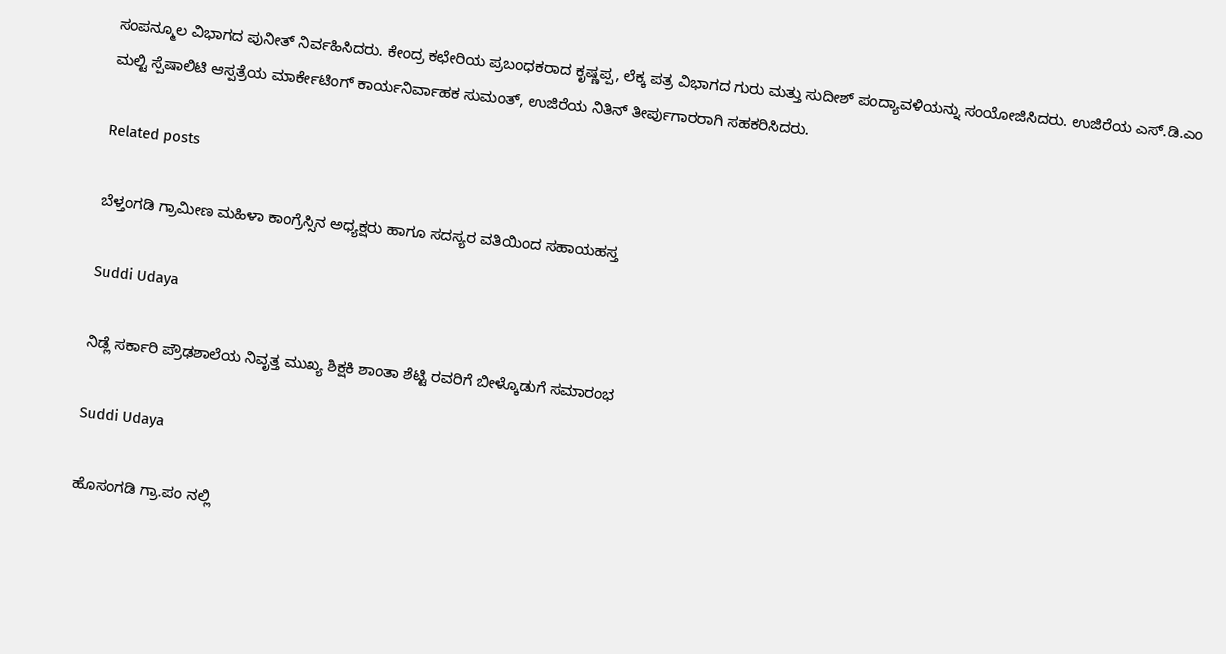ಸಂಪನ್ಮೂಲ ವಿಭಾಗದ ಪುನೀತ್ ನಿರ್ವಹಿಸಿದರು. ಕೇಂದ್ರ ಕಛೇರಿಯ ಪ್ರಬಂಧಕರಾದ ಕೃಷ್ಣಪ್ಪ, ಲೆಕ್ಕ ಪತ್ರ ವಿಭಾಗದ ಗುರು ಮತ್ತು ಸುದೀಶ್ ಪಂದ್ಯಾವಳಿಯನ್ನು ಸಂಯೋಜಿಸಿದರು. ಉಜಿರೆಯ ಎಸ್.ಡಿ.ಎಂ ಮಲ್ಟಿ ಸ್ಪೆಷಾಲಿಟಿ ಆಸ್ಪತ್ರೆಯ ಮಾರ್ಕೇಟಿಂಗ್ ಕಾರ್ಯನಿರ್ವಾಹಕ ಸುಮಂತ್, ಉಜಿರೆಯ ನಿತಿನ್ ತೀರ್ಪುಗಾರರಾಗಿ ಸಹಕರಿಸಿದರು.

Related posts

ಬೆಳ್ತಂಗಡಿ ಗ್ರಾಮೀಣ ಮಹಿಳಾ ಕಾಂಗ್ರೆಸ್ಸಿನ ಅಧ್ಯಕ್ಷರು ಹಾಗೂ ಸದಸ್ಯರ ವತಿಯಿಂದ ಸಹಾಯಹಸ್ತ

Suddi Udaya

ನಿಡ್ಲೆ ಸರ್ಕಾರಿ ಪ್ರೌಢಶಾಲೆಯ ನಿವೃತ್ತ ಮುಖ್ಯ ಶಿಕ್ಷಕಿ ಶಾಂತಾ ಶೆಟ್ಟಿ ರವರಿಗೆ ಬೀಳ್ಕೊಡುಗೆ ಸಮಾರಂಭ

Suddi Udaya

ಹೊಸಂಗಡಿ ಗ್ರಾ.ಪಂ ನಲ್ಲಿ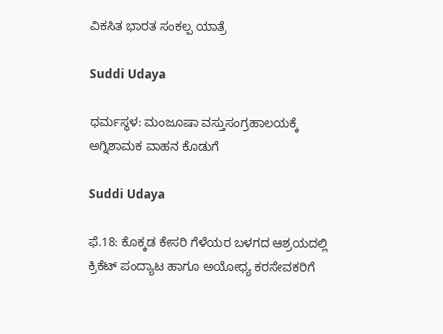ವಿಕಸಿತ ಭಾರತ ಸಂಕಲ್ಪ ಯಾತ್ರೆ

Suddi Udaya

ಧರ್ಮಸ್ಥಳ: ಮಂಜೂಷಾ ವಸ್ತುಸಂಗ್ರಹಾಲಯಕ್ಕೆ ಅಗ್ನಿಶಾಮಕ ವಾಹನ ಕೊಡುಗೆ

Suddi Udaya

ಫೆ.18: ಕೊಕ್ಕಡ ಕೇಸರಿ ಗೆಳೆಯರ ಬಳಗದ ಆಶ್ರಯದಲ್ಲಿ ಕ್ರಿಕೆಟ್ ಪಂದ್ಯಾಟ ಹಾಗೂ ಅಯೋಧ್ಯ ಕರಸೇವಕರಿಗೆ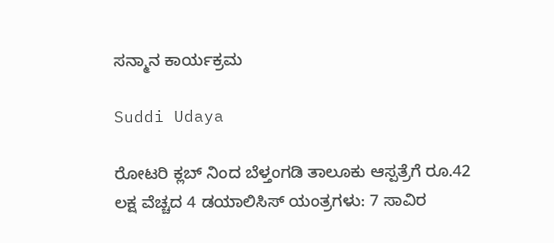ಸನ್ಮಾನ ಕಾರ್ಯಕ್ರಮ

Suddi Udaya

ರೋಟರಿ ಕ್ಲಬ್ ನಿಂದ ಬೆಳ್ತಂಗಡಿ ತಾಲೂಕು ಆಸ್ಪತ್ರೆಗೆ ರೂ.42 ಲಕ್ಷ ವೆಚ್ಚದ 4 ಡಯಾಲಿಸಿಸ್ ಯಂತ್ರಗಳು: 7 ಸಾವಿರ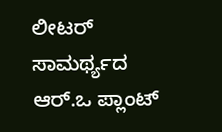ಲೀಟರ್ ಸಾಮರ್ಥ್ಯದ ಆರ್.ಒ ಪ್ಲಾಂಟ್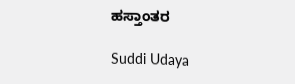ಹಸ್ತಾಂತರ

Suddi Udaya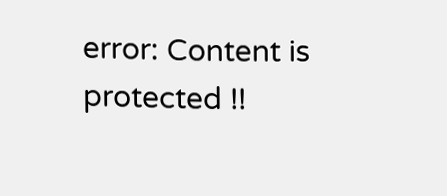error: Content is protected !!